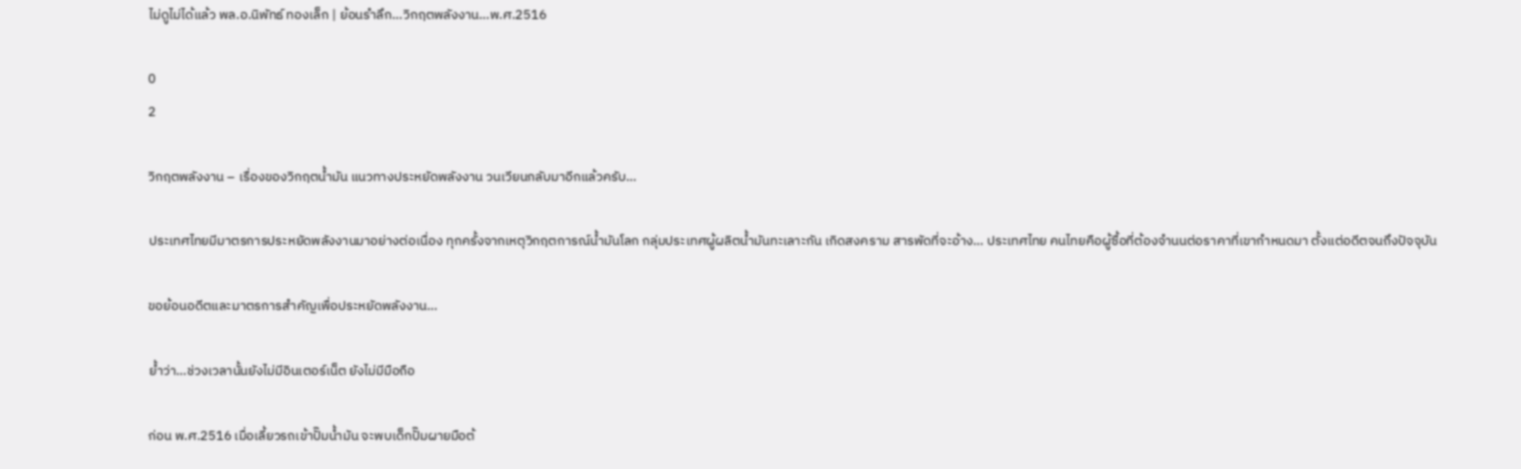ไม่ดูไม่ได้แล้ว พล.อ.นิพัทธ์ ทองเล็ก | ย้อนรำลึก…วิกฤตพลังงาน…พ.ศ.2516

0
2

วิกฤตพลังงาน – เรื่องของวิกฤตน้ำมัน แนวทางประหยัดพลังงาน วนเวียนกลับมาอีกแล้วครับ…

ประเทศไทยมีมาตรการประหยัดพลังงานมาอย่างต่อเนื่อง ทุกครั้งจากเหตุวิกฤตการณ์น้ำมันโลก กลุ่มประเทศผู้ผลิตน้ำมันทะเลาะกัน เกิดสงคราม สารพัดที่จะอ้าง… ประเทศไทย คนไทยคือผู้ซื้อที่ต้องจำนนต่อราคาที่เขากำหนดมา ตั้งแต่อดีตจนถึงปัจจุบัน

ขอย้อนอดีตและมาตรการสำคัญเพื่อประหยัดพลังงาน…

ย้ำว่า…ช่วงเวลานั้นยังไม่มีอินเตอร์เน็ต ยังไม่มีมือถือ

ก่อน พ.ศ.2516 เมื่อเลี้ยวรถเข้าปั๊มน้ำมัน จะพบเด็กปั๊มผายมือต้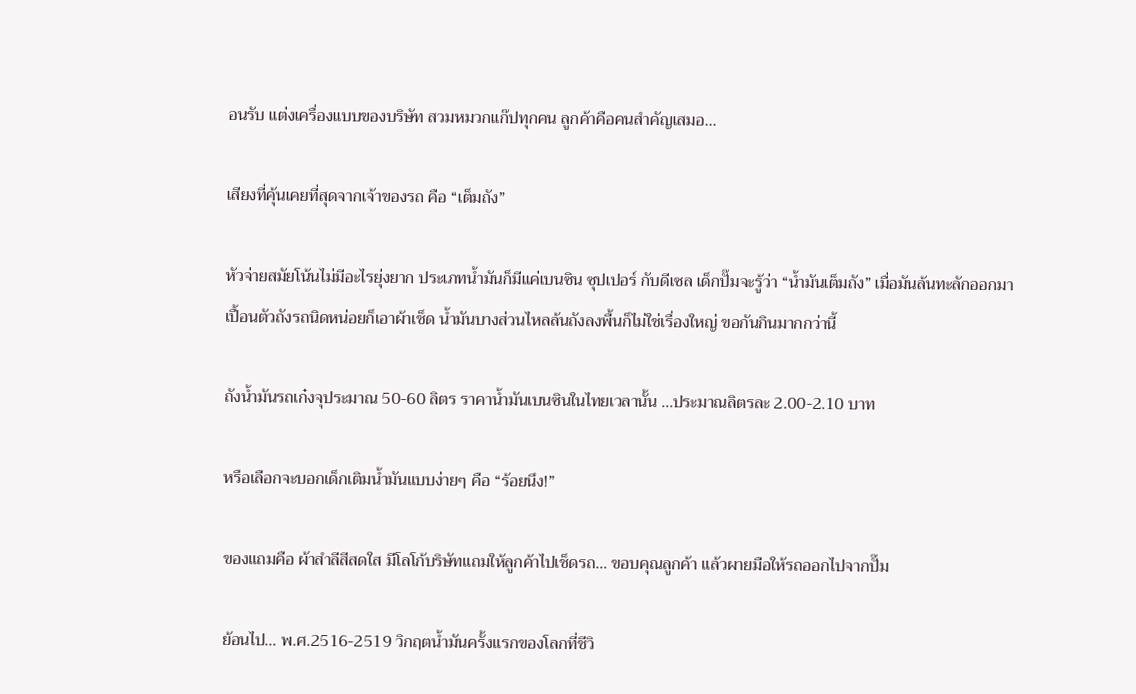อนรับ แต่งเครื่องแบบของบริษัท สวมหมวกแก๊ปทุกคน ลูกค้าคือคนสำคัญเสมอ…

เสียงที่คุ้นเคยที่สุดจากเจ้าของรถ คือ “เต็มถัง”

หัวจ่ายสมัยโน้นไม่มีอะไรยุ่งยาก ประเภทน้ำมันก็มีแค่เบนซิน ซุปเปอร์ กับดีเซล เด็กปั๊มจะรู้ว่า “น้ำมันเต็มถัง” เมื่อมันล้นทะลักออกมาเปื้อนตัวถังรถนิดหน่อยก็เอาผ้าเช็ด น้ำมันบางส่วนไหลล้นถังลงพื้นก็ไม่ใช่เรื่องใหญ่ ขอกันกินมากกว่านี้

ถังน้ำมันรถเก๋งจุประมาณ 50-60 ลิตร ราคาน้ำมันเบนซินในไทยเวลานั้น …ประมาณลิตรละ 2.00-2.10 บาท

หรือเลือกจะบอกเด็กเติมน้ำมันแบบง่ายๆ คือ “ร้อยนึง!”

ของแถมคือ ผ้าสำลีสีสดใส มีโลโก้บริษัทแถมให้ลูกค้าไปเช็ดรถ… ขอบคุณลูกค้า แล้วผายมือให้รถออกไปจากปั๊ม

ย้อนไป… พ.ศ.2516-2519 วิกฤตน้ำมันครั้งแรกของโลกที่ชีวิ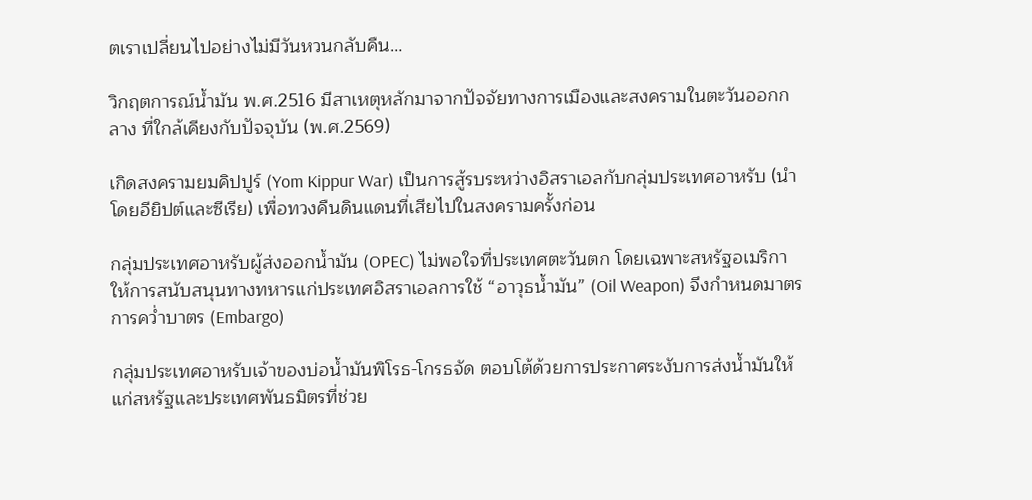ตเราเปลี่ยนไปอย่างไม่มีวันหวนกลับคืน…

วิกฤตการณ์น้ำมัน พ.ศ.2516 มีสาเหตุหลักมาจากปัจจัยทางการเมืองและสงครามในตะวันออกกลาง ที่ใกล้เคียงกับปัจจุบัน (พ.ศ.2569)

เกิดสงครามยมคิปปูร์ (Yom Kippur War) เป็นการสู้รบระหว่างอิสราเอลกับกลุ่มประเทศอาหรับ (นำโดยอียิปต์และซีเรีย) เพื่อทวงคืนดินแดนที่เสียไปในสงครามครั้งก่อน

กลุ่มประเทศอาหรับผู้ส่งออกน้ำมัน (OPEC) ไม่พอใจที่ประเทศตะวันตก โดยเฉพาะสหรัฐอเมริกา ให้การสนับสนุนทางทหารแก่ประเทศอิสราเอลการใช้ “อาวุธน้ำมัน” (Oil Weapon) จึงกำหนดมาตรการคว่ำบาตร (Embargo)

กลุ่มประเทศอาหรับเจ้าของบ่อน้ำมันพิโรธ-โกรธจัด ตอบโต้ด้วยการประกาศระงับการส่งน้ำมันให้แก่สหรัฐและประเทศพันธมิตรที่ช่วย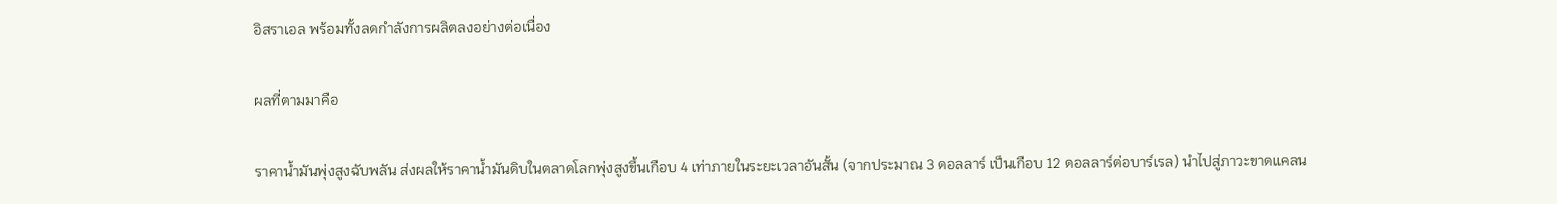อิสราเอล พร้อมทั้งลดกำลังการผลิตลงอย่างต่อเนื่อง

ผลที่ตามมาคือ

ราคาน้ำมันพุ่งสูงฉับพลัน ส่งผลให้ราคาน้ำมันดิบในตลาดโลกพุ่งสูงขึ้นเกือบ 4 เท่าภายในระยะเวลาอันสั้น (จากประมาณ 3 ดอลลาร์ เป็นเกือบ 12 ดอลลาร์ต่อบาร์เรล) นำไปสู่ภาวะขาดแคลน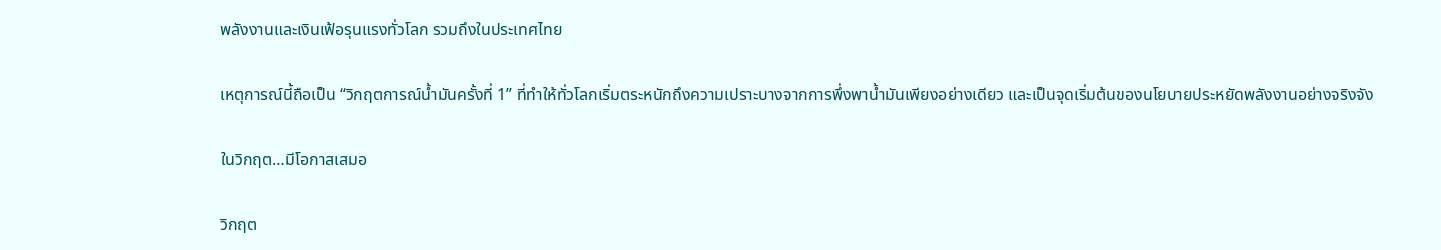พลังงานและเงินเฟ้อรุนแรงทั่วโลก รวมถึงในประเทศไทย

เหตุการณ์นี้ถือเป็น “วิกฤตการณ์น้ำมันครั้งที่ 1” ที่ทำให้ทั่วโลกเริ่มตระหนักถึงความเปราะบางจากการพึ่งพาน้ำมันเพียงอย่างเดียว และเป็นจุดเริ่มต้นของนโยบายประหยัดพลังงานอย่างจริงจัง

ในวิกฤต…มีโอกาสเสมอ

วิกฤต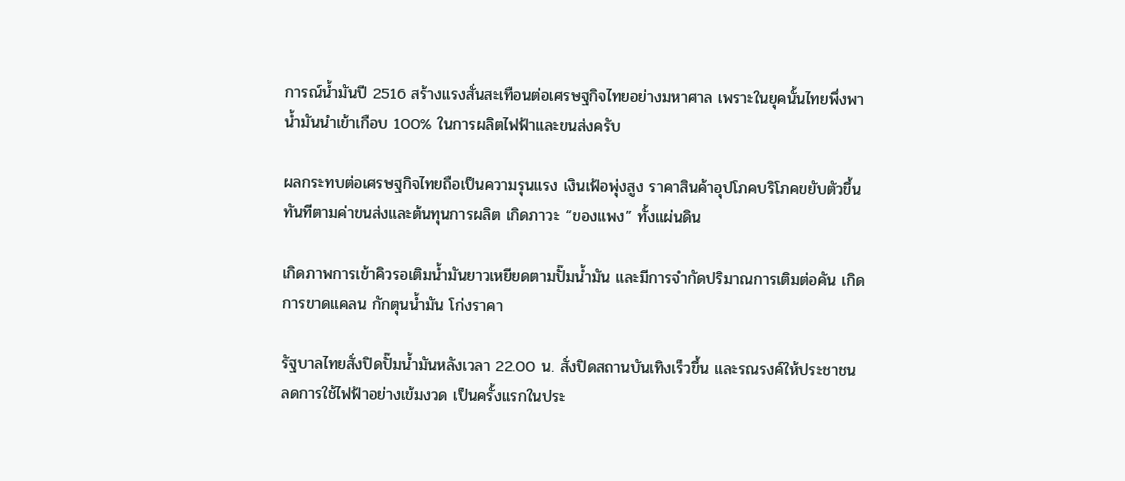การณ์น้ำมันปี 2516 สร้างแรงสั่นสะเทือนต่อเศรษฐกิจไทยอย่างมหาศาล เพราะในยุคนั้นไทยพึ่งพาน้ำมันนำเข้าเกือบ 100% ในการผลิตไฟฟ้าและขนส่งครับ

ผลกระทบต่อเศรษฐกิจไทยถือเป็นความรุนแรง เงินเฟ้อพุ่งสูง ราคาสินค้าอุปโภคบริโภคขยับตัวขึ้นทันทีตามค่าขนส่งและต้นทุนการผลิต เกิดภาวะ “ของแพง” ทั้งแผ่นดิน

เกิดภาพการเข้าคิวรอเติมน้ำมันยาวเหยียดตามปั๊มน้ำมัน และมีการจำกัดปริมาณการเติมต่อคัน เกิดการขาดแคลน กักตุนน้ำมัน โก่งราคา

รัฐบาลไทยสั่งปิดปั๊มน้ำมันหลังเวลา 22.00 น. สั่งปิดสถานบันเทิงเร็วขึ้น และรณรงค์ให้ประชาชนลดการใช้ไฟฟ้าอย่างเข้มงวด เป็นครั้งแรกในประ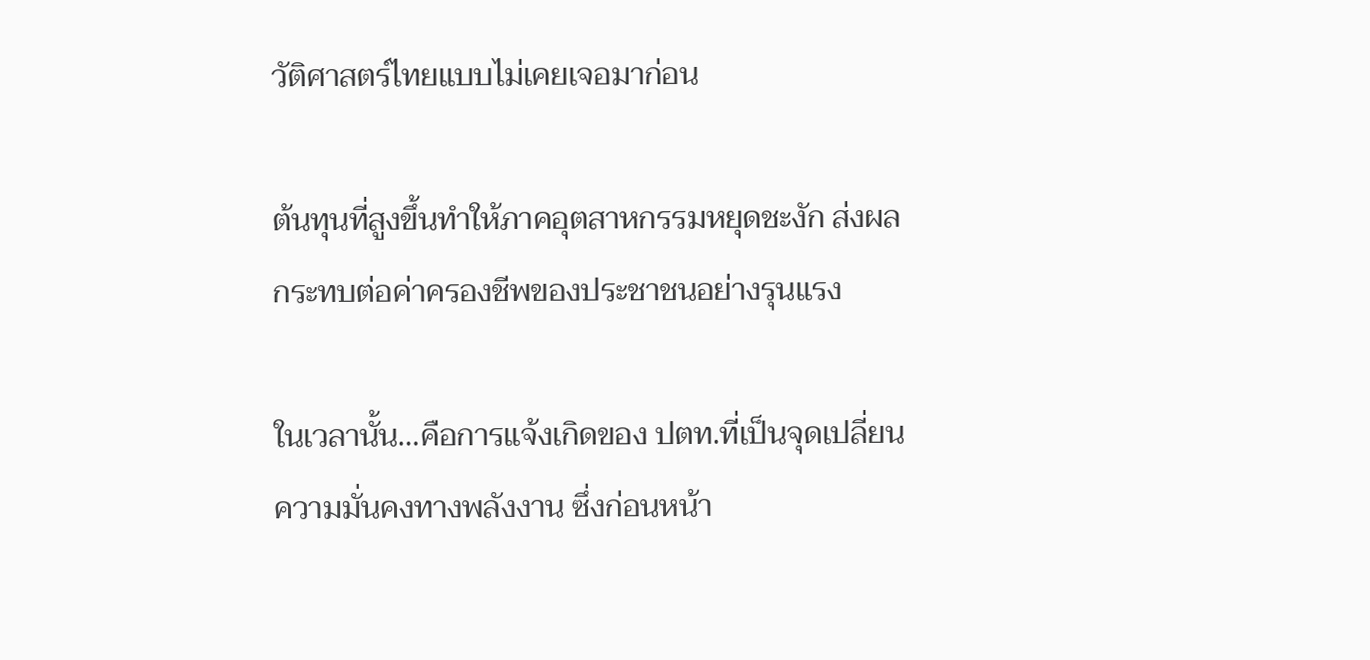วัติศาสตร์ไทยแบบไม่เคยเจอมาก่อน

ต้นทุนที่สูงขึ้นทำให้ภาคอุตสาหกรรมหยุดชะงัก ส่งผลกระทบต่อค่าครองชีพของประชาชนอย่างรุนแรง

ในเวลานั้น…คือการแจ้งเกิดของ ปตท.ที่เป็นจุดเปลี่ยนความมั่นคงทางพลังงาน ซึ่งก่อนหน้า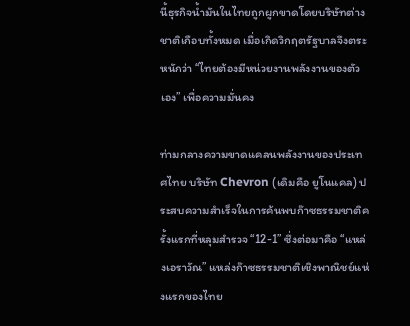นี้ธุรกิจน้ำมันในไทยถูกผูกขาดโดยบริษัทต่างชาติเกือบทั้งหมด เมื่อเกิดวิกฤตรัฐบาลจึงตระหนักว่า “ไทยต้องมีหน่วยงานพลังงานของตัวเอง” เพื่อความมั่นคง

ท่ามกลางความขาดแคลนพลังงานของประเทศไทย บริษัท Chevron (เดิมคือ ยูโนแคล) ประสบความสำเร็จในการค้นพบก๊าซธรรมชาติครั้งแรกที่หลุมสำรวจ “12-1” ซึ่งต่อมาคือ “แหล่งเอราวัณ” แหล่งก๊าซธรรมชาติเชิงพาณิชย์แห่งแรกของไทย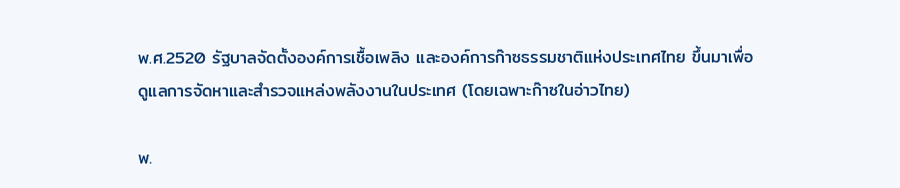พ.ศ.2520 รัฐบาลจัดตั้งองค์การเชื้อเพลิง และองค์การก๊าซธรรมชาติแห่งประเทศไทย ขึ้นมาเพื่อดูแลการจัดหาและสำรวจแหล่งพลังงานในประเทศ (โดยเฉพาะก๊าซในอ่าวไทย)

พ.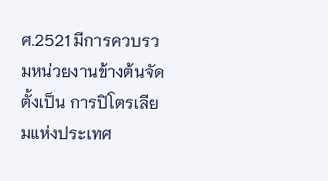ศ.2521 มีการควบรวมหน่วยงานข้างต้นจัดตั้งเป็น การปิโตรเลียมแห่งประเทศ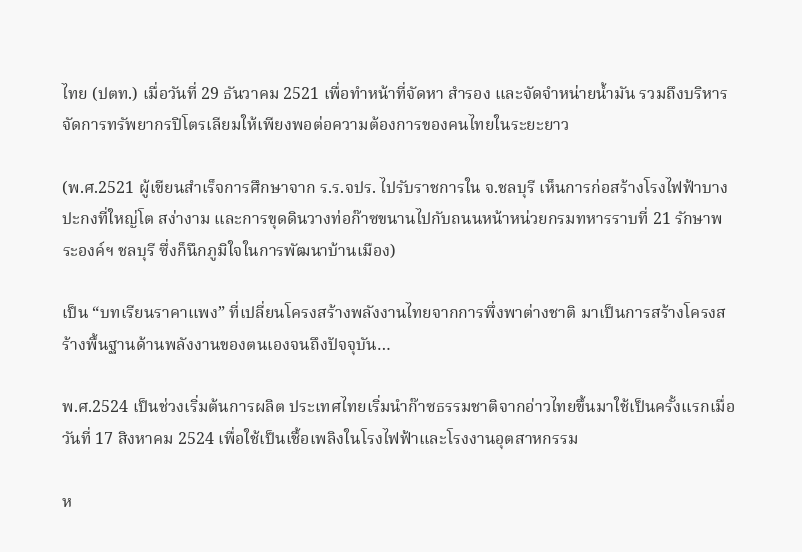ไทย (ปตท.) เมื่อวันที่ 29 ธันวาคม 2521 เพื่อทำหน้าที่จัดหา สำรอง และจัดจำหน่ายน้ำมัน รวมถึงบริหารจัดการทรัพยากรปิโตรเลียมให้เพียงพอต่อความต้องการของคนไทยในระยะยาว

(พ.ศ.2521 ผู้เขียนสำเร็จการศึกษาจาก ร.ร.จปร. ไปรับราชการใน จ.ชลบุรี เห็นการก่อสร้างโรงไฟฟ้าบางปะกงที่ใหญ่โต สง่างาม และการขุดดินวางท่อก๊าซขนานไปกับถนนหน้าหน่วยกรมทหารราบที่ 21 รักษาพระองค์ฯ ชลบุรี ซึ่งก็นึกภูมิใจในการพัฒนาบ้านเมือง)

เป็น “บทเรียนราคาแพง” ที่เปลี่ยนโครงสร้างพลังงานไทยจากการพึ่งพาต่างชาติ มาเป็นการสร้างโครงสร้างพื้นฐานด้านพลังงานของตนเองจนถึงปัจจุบัน…

พ.ศ.2524 เป็นช่วงเริ่มต้นการผลิต ประเทศไทยเริ่มนำก๊าซธรรมชาติจากอ่าวไทยขึ้นมาใช้เป็นครั้งแรกเมื่อวันที่ 17 สิงหาคม 2524 เพื่อใช้เป็นเชื้อเพลิงในโรงไฟฟ้าและโรงงานอุตสาหกรรม

ห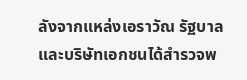ลังจากแหล่งเอราวัณ รัฐบาลและบริษัทเอกชนได้สำรวจพ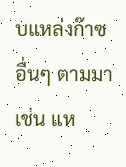บแหล่งก๊าซอื่นๆ ตามมา เช่น แห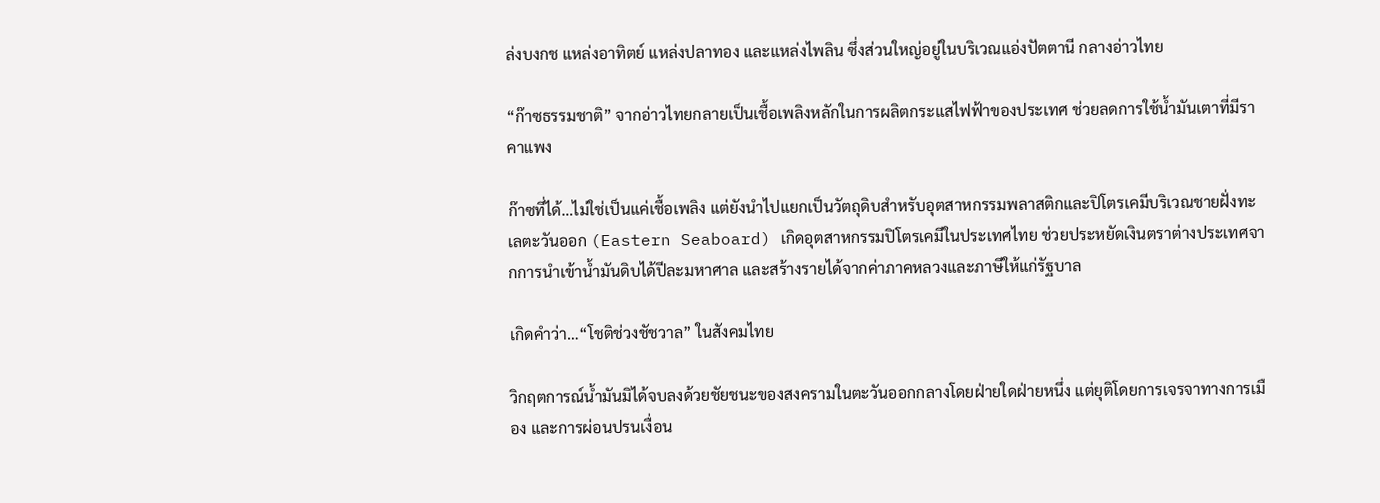ล่งบงกช แหล่งอาทิตย์ แหล่งปลาทอง และแหล่งไพลิน ซึ่งส่วนใหญ่อยู่ในบริเวณแอ่งปัตตานี กลางอ่าวไทย

“ก๊าซธรรมชาติ” จากอ่าวไทยกลายเป็นเชื้อเพลิงหลักในการผลิตกระแสไฟฟ้าของประเทศ ช่วยลดการใช้น้ำมันเตาที่มีราคาแพง

ก๊าซที่ได้…ไม่ใช่เป็นแค่เชื้อเพลิง แต่ยังนำไปแยกเป็นวัตถุดิบสำหรับอุตสาหกรรมพลาสติกและปิโตรเคมีบริเวณชายฝั่งทะเลตะวันออก (Eastern Seaboard) เกิดอุตสาหกรรมปิโตรเคมีในประเทศไทย ช่วยประหยัดเงินตราต่างประเทศจากการนำเข้าน้ำมันดิบได้ปีละมหาศาล และสร้างรายได้จากค่าภาคหลวงและภาษีให้แก่รัฐบาล

เกิดคำว่า…“โชติช่วงชัชวาล” ในสังคมไทย

วิกฤตการณ์น้ำมันมิได้จบลงด้วยชัยชนะของสงครามในตะวันออกกลางโดยฝ่ายใดฝ่ายหนึ่ง แต่ยุติโดยการเจรจาทางการเมือง และการผ่อนปรนเงื่อน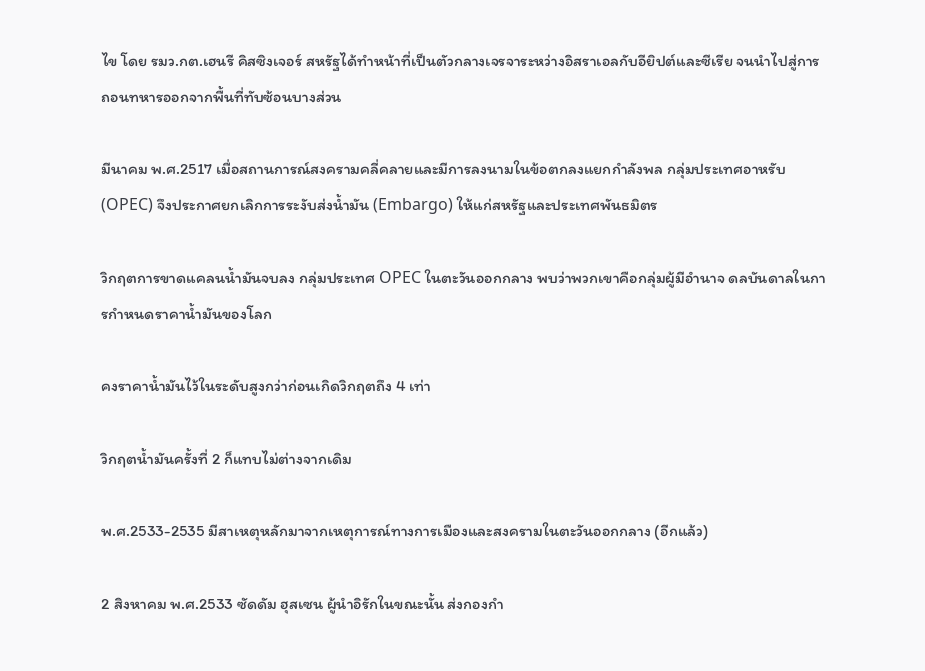ไข โดย รมว.กต.เฮนรี คิสซิงเจอร์ สหรัฐได้ทำหน้าที่เป็นตัวกลางเจรจาระหว่างอิสราเอลกับอียิปต์และซีเรีย จนนำไปสู่การถอนทหารออกจากพื้นที่ทับซ้อนบางส่วน

มีนาคม พ.ศ.2517 เมื่อสถานการณ์สงครามคลี่คลายและมีการลงนามในข้อตกลงแยกกำลังพล กลุ่มประเทศอาหรับ (OPEC) จึงประกาศยกเลิกการระงับส่งน้ำมัน (Embargo) ให้แก่สหรัฐและประเทศพันธมิตร

วิกฤตการขาดแคลนน้ำมันจบลง กลุ่มประเทศ OPEC ในตะวันออกกลาง พบว่าพวกเขาคือกลุ่มผู้มีอำนาจ ดลบันดาลในการกำหนดราคาน้ำมันของโลก

คงราคาน้ำมันไว้ในระดับสูงกว่าก่อนเกิดวิกฤตถึง 4 เท่า

วิกฤตน้ำมันครั้งที่ 2 ก็แทบไม่ต่างจากเดิม

พ.ศ.2533-2535 มีสาเหตุหลักมาจากเหตุการณ์ทางการเมืองและสงครามในตะวันออกกลาง (อีกแล้ว)

2 สิงหาคม พ.ศ.2533 ซัดดัม ฮุสเซน ผู้นำอิรักในขณะนั้น ส่งกองกำ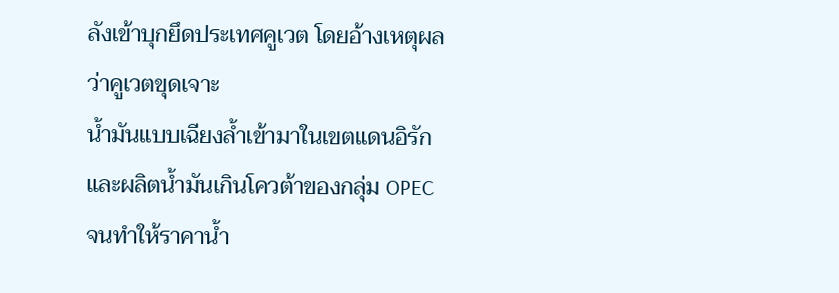ลังเข้าบุกยึดประเทศคูเวต โดยอ้างเหตุผลว่าคูเวตขุดเจาะ
น้ำมันแบบเฉียงล้ำเข้ามาในเขตแดนอิรัก และผลิตน้ำมันเกินโควต้าของกลุ่ม OPEC จนทำให้ราคาน้ำ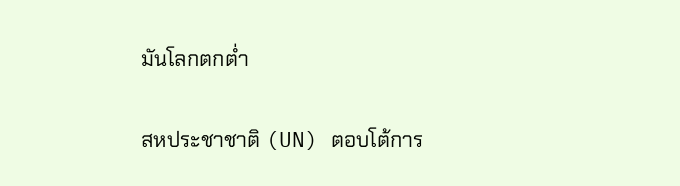มันโลกตกต่ำ

สหประชาชาติ (UN) ตอบโต้การ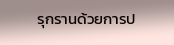รุกรานด้วยการป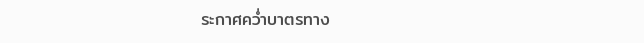ระกาศคว่ำบาตรทาง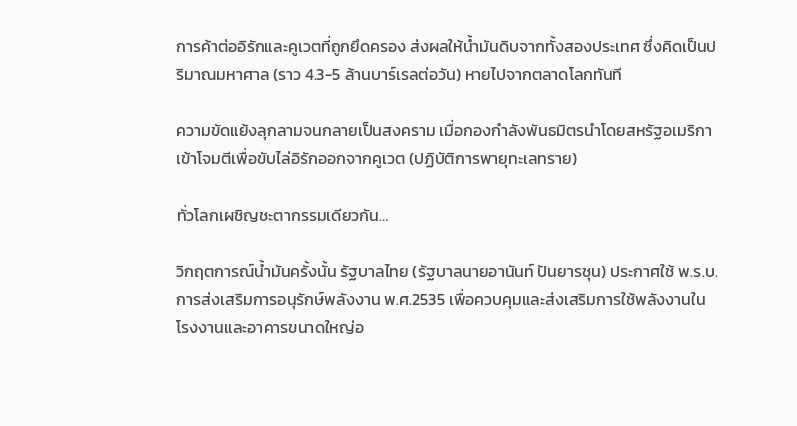การค้าต่ออิรักและคูเวตที่ถูกยึดครอง ส่งผลให้น้ำมันดิบจากทั้งสองประเทศ ซึ่งคิดเป็นปริมาณมหาศาล (ราว 4.3-5 ล้านบาร์เรลต่อวัน) หายไปจากตลาดโลกทันที

ความขัดแย้งลุกลามจนกลายเป็นสงคราม เมื่อกองกำลังพันธมิตรนำโดยสหรัฐอเมริกาเข้าโจมตีเพื่อขับไล่อิรักออกจากคูเวต (ปฏิบัติการพายุทะเลทราย)

ทั่วโลกเผชิญชะตากรรมเดียวกัน…

วิกฤตการณ์น้ำมันครั้งนั้น รัฐบาลไทย (รัฐบาลนายอานันท์ ปันยารชุน) ประกาศใช้ พ.ร.บ.การส่งเสริมการอนุรักษ์พลังงาน พ.ศ.2535 เพื่อควบคุมและส่งเสริมการใช้พลังงานในโรงงานและอาคารขนาดใหญ่อ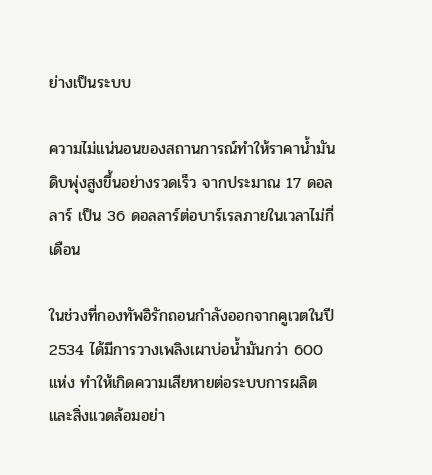ย่างเป็นระบบ

ความไม่แน่นอนของสถานการณ์ทำให้ราคาน้ำมันดิบพุ่งสูงขึ้นอย่างรวดเร็ว จากประมาณ 17 ดอลลาร์ เป็น 36 ดอลลาร์ต่อบาร์เรลภายในเวลาไม่กี่เดือน

ในช่วงที่กองทัพอิรักถอนกำลังออกจากคูเวตในปี 2534 ได้มีการวางเพลิงเผาบ่อน้ำมันกว่า 600 แห่ง ทำให้เกิดความเสียหายต่อระบบการผลิตและสิ่งแวดล้อมอย่า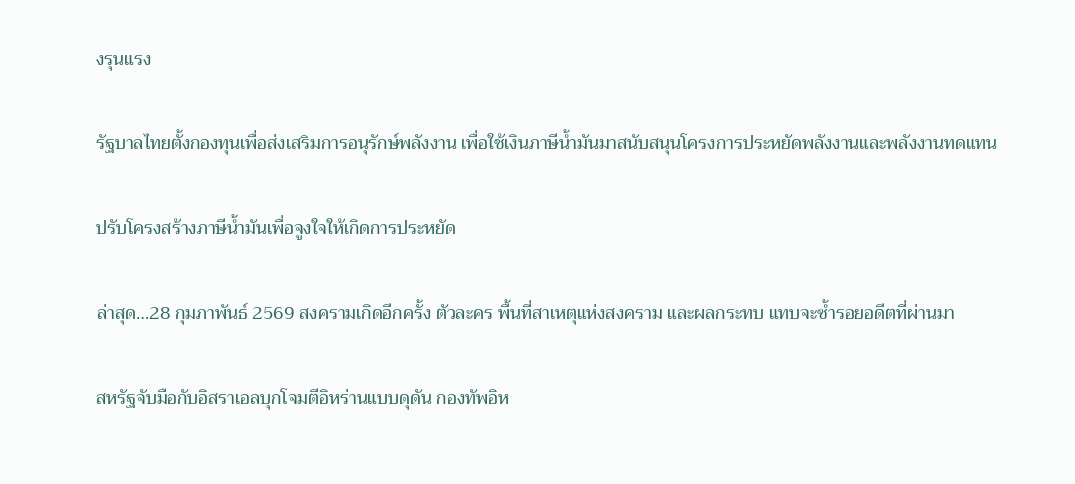งรุนแรง

รัฐบาลไทยตั้งกองทุนเพื่อส่งเสริมการอนุรักษ์พลังงาน เพื่อใช้เงินภาษีน้ำมันมาสนับสนุนโครงการประหยัดพลังงานและพลังงานทดแทน

ปรับโครงสร้างภาษีน้ำมันเพื่อจูงใจให้เกิดการประหยัด

ล่าสุด…28 กุมภาพันธ์ 2569 สงครามเกิดอีกครั้ง ตัวละคร พื้นที่สาเหตุแห่งสงคราม และผลกระทบ แทบจะซ้ำรอยอดีตที่ผ่านมา

สหรัฐจับมือกับอิสราเอลบุกโจมตีอิหร่านแบบดุดัน กองทัพอิห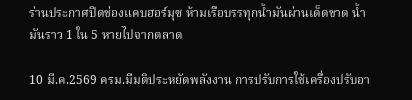ร่านประกาศปิดช่องแคบฮอร์มุซ ห้ามเรือบรรทุกน้ำมันผ่านเด็ดขาด น้ำมันราว 1 ใน 5 หายไปจากตลาด

10 มี.ค.2569 ครม.มีมติประหยัดพลังงาน การปรับการใช้เครื่องปรับอา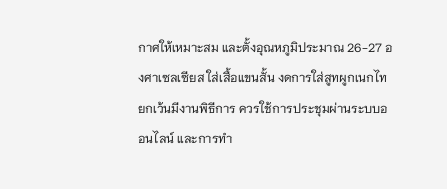กาศให้เหมาะสม และตั้งอุณหภูมิประมาณ 26-27 องศาเซลเซียส ใส่เสื้อแขนสั้น งดการใส่สูทผูกเนกไท ยกเว้นมีงานพิธีการ ควรใช้การประชุมผ่านระบบออนไลน์ และการทำ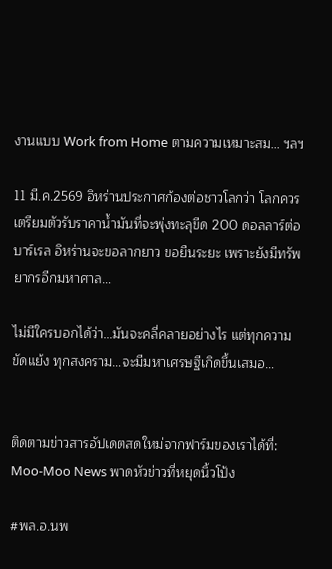งานแบบ Work from Home ตามความเหมาะสม… ฯลฯ

11 มี.ค.2569 อิหร่านประกาศก้องต่อชาวโลกว่า โลกควรเตรียมตัวรับราคาน้ำมันที่จะพุ่งทะลุขีด 200 ดอลลาร์ต่อบาร์เรล อิหร่านจะขอลากยาว ขอยืนระยะ เพราะยังมีทรัพยากรอีกมหาศาล…

ไม่มีใครบอกได้ว่า…มันจะคลี่คลายอย่างไร แต่ทุกความขัดแย้ง ทุกสงคราม…จะมีมหาเศรษฐีเกิดขึ้นเสมอ…


ติดตามข่าวสารอัปเดตสดใหม่จากฟาร์มของเราได้ที่: Moo-Moo News พาดหัวข่าวที่หยุดนิ้วโป้ง

#พล.อ.นพ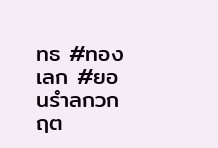ทธ #ทองเลก #ยอนรำลกวกฤต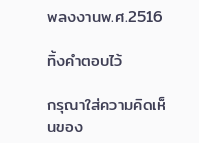พลงงานพ.ศ.2516

ทิ้งคำตอบไว้

กรุณาใส่ความคิดเห็นของ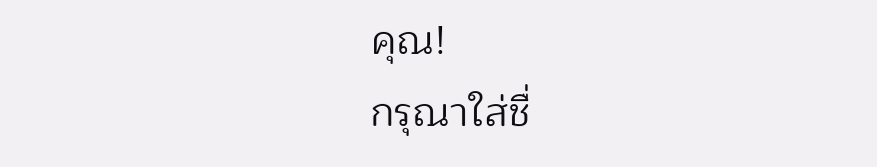คุณ!
กรุณาใส่ชื่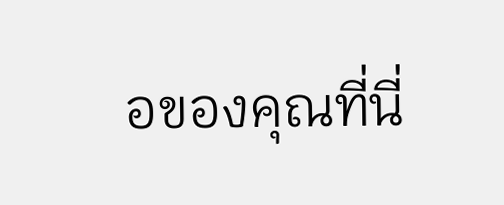อของคุณที่นี่